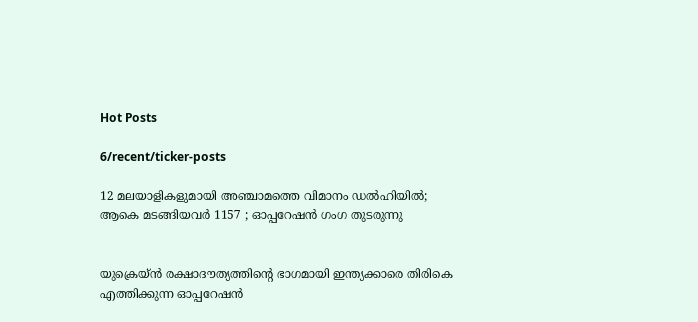Hot Posts

6/recent/ticker-posts

12 മലയാളികളുമായി അഞ്ചാമത്തെ വിമാനം ഡൽഹിയിൽ; ആകെ മടങ്ങിയവർ 1157 ; ഓപ്പറേഷൻ ഗംഗ തുടരുന്നു


യുക്രെയ്ൻ രക്ഷാദൗത്യത്തിന്റെ ഭാഗമായി ഇന്ത്യക്കാരെ തിരികെ എത്തിക്കുന്ന ഓപ്പറേഷൻ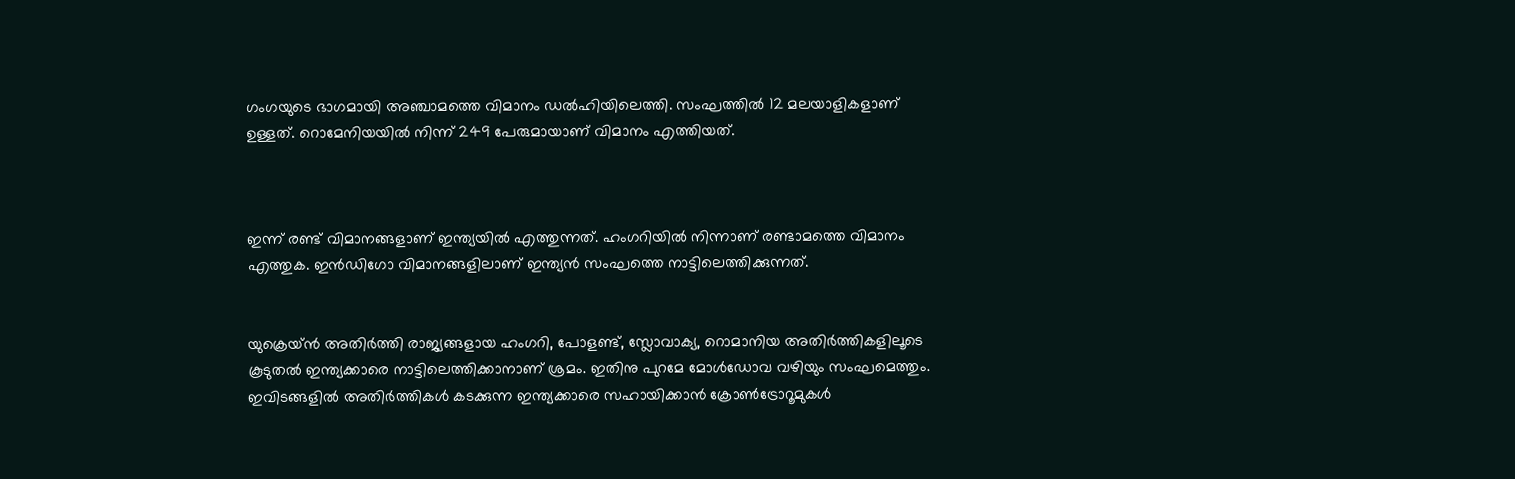ഗംഗയുടെ ഭാഗമായി അഞ്ചാമത്തെ വിമാനം ഡൽഹിയിലെത്തി. സംഘത്തിൽ 12 മലയാളികളാണ് ഉള്ളത്. റൊമേനിയയിൽ നിന്ന് 249 പേരുമായാണ് വിമാനം എത്തിയത്.



ഇന്ന് രണ്ട് വിമാനങ്ങളാണ് ഇന്ത്യയിൽ എത്തുന്നത്. ഹംഗറിയിൽ നിന്നാണ് രണ്ടാമത്തെ വിമാനം എത്തുക. ഇൻഡിഗോ വിമാനങ്ങളിലാണ് ഇന്ത്യൻ സംഘത്തെ നാട്ടിലെത്തിക്കുന്നത്.


യുക്രെയ്ൻ അതിർത്തി രാജ്യങ്ങളായ ഹംഗറി, പോളണ്ട്, സ്ലോവാക്യ, റൊമാനിയ അതിര്‍ത്തികളിലൂടെ കൂടുതല്‍ ഇന്ത്യക്കാരെ നാട്ടിലെത്തിക്കാനാണ് ശ്രമം. ഇതിനു പുറമേ മോള്‍ഡോവ വഴിയും സംഘമെത്തും. ഇവിടങ്ങളിൽ അതിർത്തികൾ കടക്കുന്ന ഇന്ത്യക്കാരെ സഹായിക്കാൻ ക്രോൺട്രോറൂമുകൾ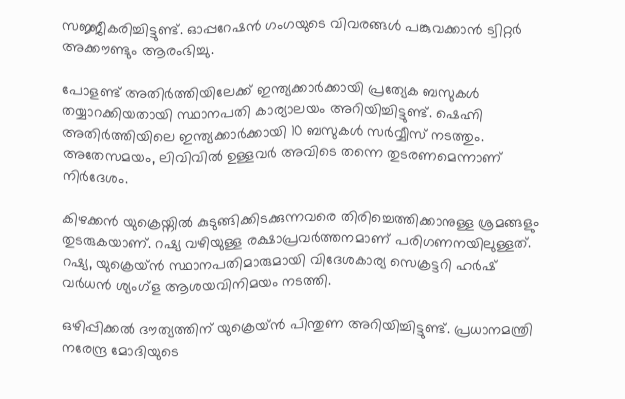സജ്ജീകരിച്ചിട്ടുണ്ട്. ഓപ്പറേഷൻ ഗംഗയുടെ വിവരങ്ങൾ പങ്കുവക്കാൻ ട്വിറ്റർ അക്കൗണ്ടും ആരംഭിച്ചു.

പോളണ്ട് അതിർത്തിയിലേക്ക് ഇന്ത്യക്കാർക്കായി പ്രത്യേക ബസുകൾ തയ്യാറക്കിയതായി സ്ഥാനപതി കാര്യാലയം അറിയിച്ചിട്ടുണ്ട്. ഷെഹ്നി അതിർത്തിയിലെ ഇന്ത്യക്കാർക്കായി 10 ബസുകൾ സർവ്വീസ് നടത്തും. അതേസമയം, ലിവിവിൽ ഉള്ളവർ അവിടെ തന്നെ തുടരണമെന്നാണ് നിർദേശം.

കിഴക്കൻ യുക്രെയ്നിൽ കുടുങ്ങിക്കിടക്കുന്നവരെ തിരിച്ചെത്തിക്കാനുള്ള ശ്രമങ്ങളും തുടരുകയാണ്. റഷ്യ വഴിയുള്ള രക്ഷാപ്രവർത്തനമാണ് പരിഗണനയിലുള്ളത്. റഷ്യ, യുക്രെയ്ൻ സ്ഥാനപതിമാരുമായി വിദേശകാര്യ സെക്രട്ടറി ഹർഷ് വർധൻ ശ്യംഗ്ള ആശയവിനിമയം നടത്തി.

ഒഴിപ്പിക്കൽ ദൗത്യത്തിന് യുക്രെയ്ൻ പിന്തുണ അറിയിച്ചിട്ടുണ്ട്. പ്രധാനമന്ത്രി നരേന്ദ്ര മോദിയുടെ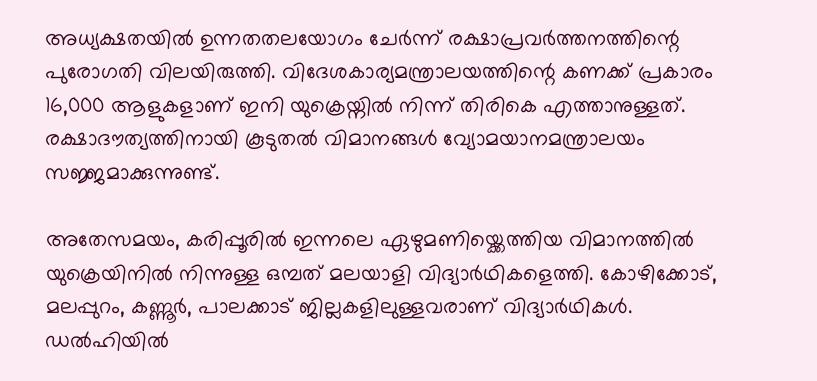അധ്യക്ഷതയിൽ ഉന്നതതലയോഗം ചേർന്ന് രക്ഷാപ്രവർത്തനത്തിന്റെ പുരോഗതി വിലയിരുത്തി. വിദേശകാര്യമന്ത്രാലയത്തിന്റെ കണക്ക് പ്രകാരം 16,000 ആളുകളാണ് ഇനി യുക്രെയ്നില്‍ നിന്ന് തിരികെ എത്താനുള്ളത്. രക്ഷാദൗത്യത്തിനായി കൂടുതൽ വിമാനങ്ങൾ വ്യോമയാനമന്ത്രാലയം സജ്ജമാക്കുന്നുണ്ട്.

അതേസമയം, കരിപ്പൂരിൽ ഇന്നലെ ഏഴുമണിയ്ക്കെത്തിയ വിമാനത്തിൽ യുക്രെയിനിൽ നിന്നുള്ള ഒമ്പത് മലയാളി വിദ്യാർഥികളെത്തി. കോഴിക്കോട്, മലപ്പുറം, കണ്ണൂർ, പാലക്കാട് ജില്ലകളിലുള്ളവരാണ് വിദ്യാർഥികൾ. ഡൽഹിയിൽ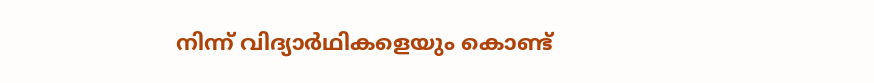നിന്ന് വിദ്യാർഥികളെയും കൊണ്ട്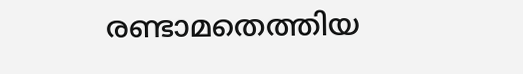രണ്ടാമതെത്തിയ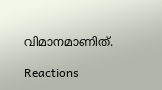വിമാനമാണിത്.

Reactions